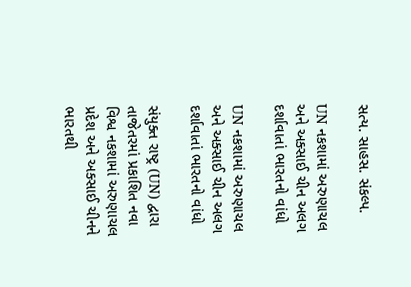સત્ય. સાહસ. સંકલ્પ.

UN નકશામાં અરુણાચલ અને અક્સાઈ ચીન અલગ દર્શાવાતાં ભારતનો વાંધો

UN નકશામાં અરુણાચલ અને અક્સાઈ ચીન અલગ દર્શાવાતાં ભારતનો વાંધો

સંયુક્ત રાષ્ટ્ર (UN) દ્વારા તાજેતરમાં પ્રકાશિત નવા વિશ્વ નકશામાં અરુણાચલ પ્રદેશ અને અક્સાઈ ચીનને ભારતથી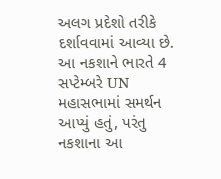અલગ પ્રદેશો તરીકે દર્શાવવામાં આવ્યા છે. આ નકશાને ભારતે 4 સપ્ટેમ્બરે UN મહાસભામાં સમર્થન આપ્યું હતું, પરંતુ નકશાના આ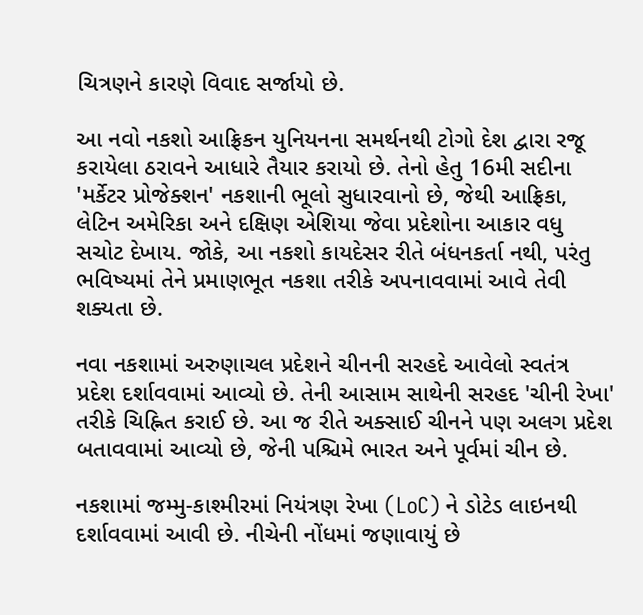ચિત્રણને કારણે વિવાદ સર્જાયો છે.

આ નવો નકશો આફ્રિકન યુનિયનના સમર્થનથી ટોગો દેશ દ્વારા રજૂ કરાયેલા ઠરાવને આધારે તૈયાર કરાયો છે. તેનો હેતુ 16મી સદીના 'મર્કેટર પ્રોજેક્શન' નકશાની ભૂલો સુધારવાનો છે, જેથી આફ્રિકા, લેટિન અમેરિકા અને દક્ષિણ એશિયા જેવા પ્રદેશોના આકાર વધુ સચોટ દેખાય. જોકે, આ નકશો કાયદેસર રીતે બંધનકર્તા નથી, પરંતુ ભવિષ્યમાં તેને પ્રમાણભૂત નકશા તરીકે અપનાવવામાં આવે તેવી શક્યતા છે.

નવા નકશામાં અરુણાચલ પ્રદેશને ચીનની સરહદે આવેલો સ્વતંત્ર પ્રદેશ દર્શાવવામાં આવ્યો છે. તેની આસામ સાથેની સરહદ 'ચીની રેખા' તરીકે ચિહ્નિત કરાઈ છે. આ જ રીતે અક્સાઈ ચીનને પણ અલગ પ્રદેશ બતાવવામાં આવ્યો છે, જેની પશ્ચિમે ભારત અને પૂર્વમાં ચીન છે.

નકશામાં જમ્મુ-કાશ્મીરમાં નિયંત્રણ રેખા (LoC) ને ડોટેડ લાઇનથી દર્શાવવામાં આવી છે. નીચેની નોંધમાં જણાવાયું છે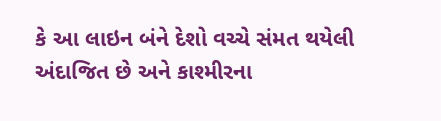કે આ લાઇન બંને દેશો વચ્ચે સંમત થયેલી અંદાજિત છે અને કાશ્મીરના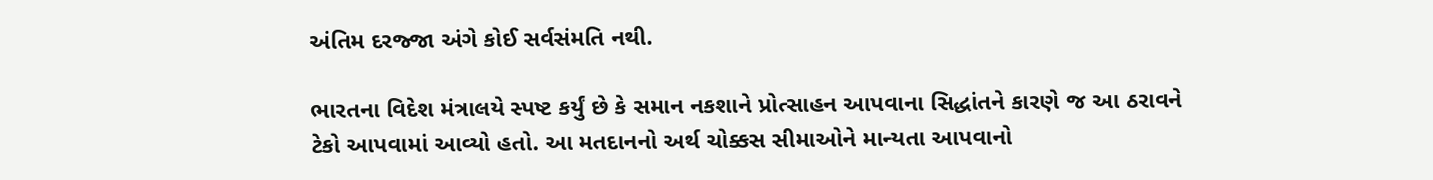અંતિમ દરજ્જા અંગે કોઈ સર્વસંમતિ નથી.

ભારતના વિદેશ મંત્રાલયે સ્પષ્ટ કર્યું છે કે સમાન નકશાને પ્રોત્સાહન આપવાના સિદ્ધાંતને કારણે જ આ ઠરાવને ટેકો આપવામાં આવ્યો હતો. આ મતદાનનો અર્થ ચોક્કસ સીમાઓને માન્યતા આપવાનો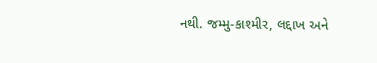નથી. જમ્મુ-કાશ્મીર, લદ્દાખ અને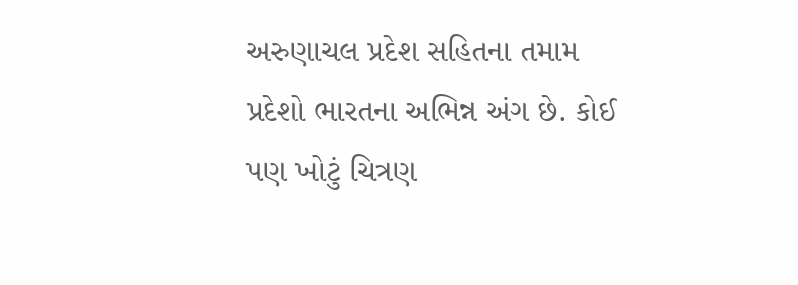અરુણાચલ પ્રદેશ સહિતના તમામ પ્રદેશો ભારતના અભિન્ન અંગ છે. કોઈ પણ ખોટું ચિત્રણ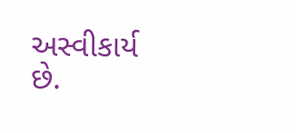અસ્વીકાર્ય છે.